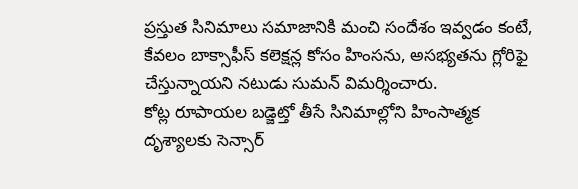ప్రస్తుత సినిమాలు సమాజానికి మంచి సందేశం ఇవ్వడం కంటే, కేవలం బాక్సాఫీస్ కలెక్షన్ల కోసం హింసను, అసభ్యతను గ్లోరిఫై చేస్తున్నాయని నటుడు సుమన్ విమర్శించారు.
కోట్ల రూపాయల బడ్జెట్తో తీసే సినిమాల్లోని హింసాత్మక దృశ్యాలకు సెన్సార్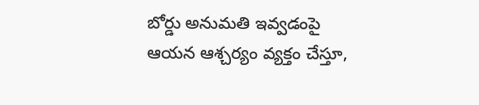బోర్డు అనుమతి ఇవ్వడంపై ఆయన ఆశ్చర్యం వ్యక్తం చేస్తూ,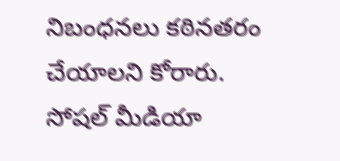నిబంధనలు కఠినతరం చేయాలని కోరారు.
సోషల్ మీడియా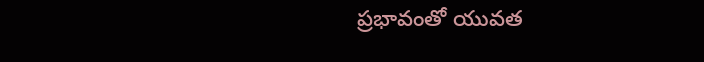ప్రభావంతో యువత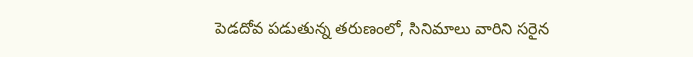పెడదోవ పడుతున్న తరుణంలో, సినిమాలు వారిని సరైన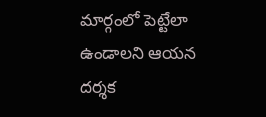మార్గంలో పెట్టేలా ఉండాలని ఆయన దర్శక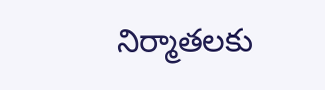నిర్మాతలకు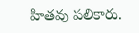హితవు పలికారు.